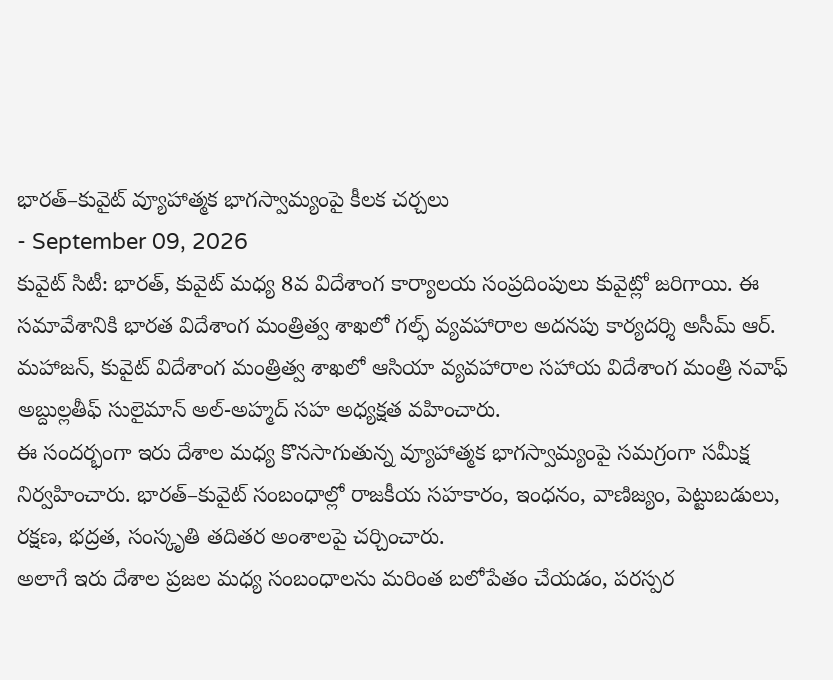భారత్–కువైట్ వ్యూహాత్మక భాగస్వామ్యంపై కీలక చర్చలు
- September 09, 2026
కువైట్ సిటీ: భారత్, కువైట్ మధ్య 8వ విదేశాంగ కార్యాలయ సంప్రదింపులు కువైట్లో జరిగాయి. ఈ సమావేశానికి భారత విదేశాంగ మంత్రిత్వ శాఖలో గల్ఫ్ వ్యవహారాల అదనపు కార్యదర్శి అసీమ్ ఆర్. మహాజన్, కువైట్ విదేశాంగ మంత్రిత్వ శాఖలో ఆసియా వ్యవహారాల సహాయ విదేశాంగ మంత్రి నవాఫ్ అబ్దుల్లతీఫ్ సులైమాన్ అల్-అహ్మద్ సహ అధ్యక్షత వహించారు.
ఈ సందర్భంగా ఇరు దేశాల మధ్య కొనసాగుతున్న వ్యూహాత్మక భాగస్వామ్యంపై సమగ్రంగా సమీక్ష నిర్వహించారు. భారత్–కువైట్ సంబంధాల్లో రాజకీయ సహకారం, ఇంధనం, వాణిజ్యం, పెట్టుబడులు, రక్షణ, భద్రత, సంస్కృతి తదితర అంశాలపై చర్చించారు.
అలాగే ఇరు దేశాల ప్రజల మధ్య సంబంధాలను మరింత బలోపేతం చేయడం, పరస్పర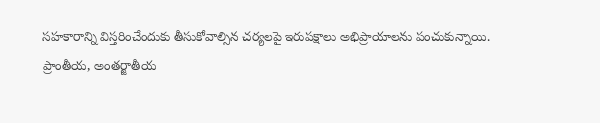సహకారాన్ని విస్తరించేందుకు తీసుకోవాల్సిన చర్యలపై ఇరుపక్షాలు అభిప్రాయాలను పంచుకున్నాయి.
ప్రాంతీయ, అంతర్జాతీయ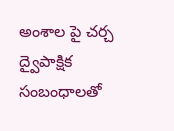అంశాల పై చర్చ
ద్వైపాక్షిక సంబంధాలతో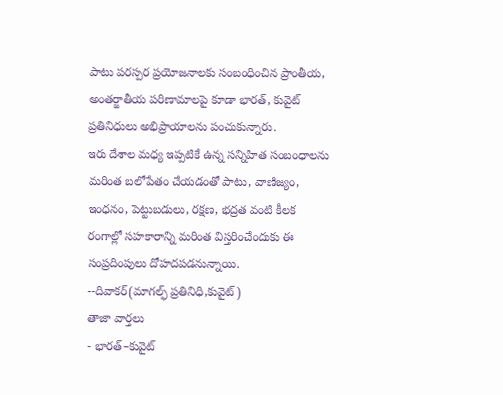పాటు పరస్పర ప్రయోజనాలకు సంబంధించిన ప్రాంతీయ, అంతర్జాతీయ పరిణామాలపై కూడా భారత్, కువైట్ ప్రతినిధులు అభిప్రాయాలను పంచుకున్నారు.
ఇరు దేశాల మధ్య ఇప్పటికే ఉన్న సన్నిహిత సంబంధాలను మరింత బలోపేతం చేయడంతో పాటు, వాణిజ్యం, ఇంధనం, పెట్టుబడులు, రక్షణ, భద్రత వంటి కీలక రంగాల్లో సహకారాన్ని మరింత విస్తరించేందుకు ఈ సంప్రదింపులు దోహదపడనున్నాయి.
--దివాకర్(మాగల్ఫ్ ప్రతినిధి,కువైట్)
తాజా వార్తలు
- భారత్–కువైట్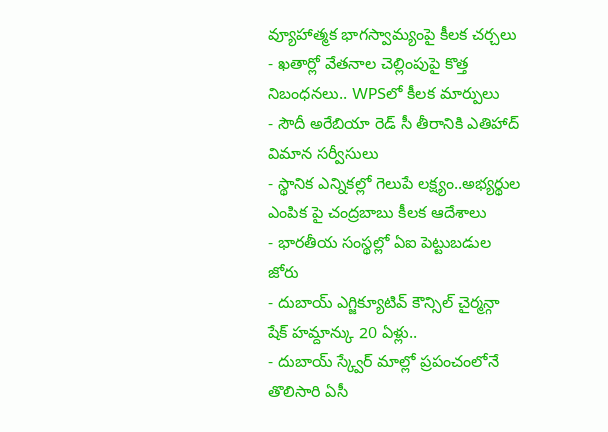వ్యూహాత్మక భాగస్వామ్యంపై కీలక చర్చలు
- ఖతార్లో వేతనాల చెల్లింపుపై కొత్త నిబంధనలు.. WPSలో కీలక మార్పులు
- సౌదీ అరేబియా రెడ్ సీ తీరానికి ఎతిహాద్ విమాన సర్వీసులు
- స్థానిక ఎన్నికల్లో గెలుపే లక్ష్యం..అభ్యర్థుల ఎంపిక పై చంద్రబాబు కీలక ఆదేశాలు
- భారతీయ సంస్థల్లో ఏఐ పెట్టుబడుల జోరు
- దుబాయ్ ఎగ్జిక్యూటివ్ కౌన్సిల్ చైర్మన్గా షేక్ హమ్దాన్కు 20 ఏళ్లు..
- దుబాయ్ స్క్వేర్ మాల్లో ప్రపంచంలోనే తొలిసారి ఏసీ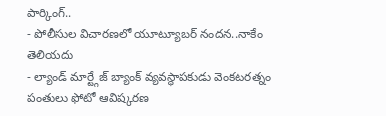పార్కింగ్..
- పోలీసుల విచారణలో యూట్యూబర్ నందన..నాకేం తెలియదు
- ల్యాండ్ మార్ట్గేజ్ బ్యాంక్ వ్యవస్థాపకుడు వెంకటరత్నం పంతులు ఫోటో ఆవిష్కరణ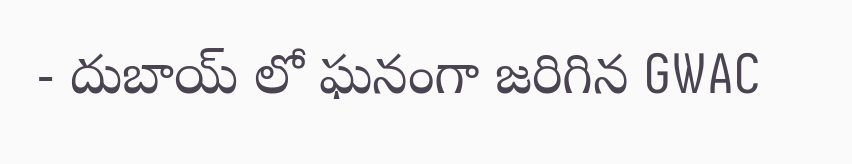- దుబాయ్ లో ఘనంగా జరిగిన GWAC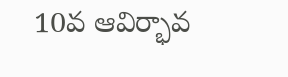10వ ఆవిర్భావ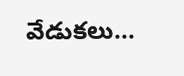వేడుకలు...